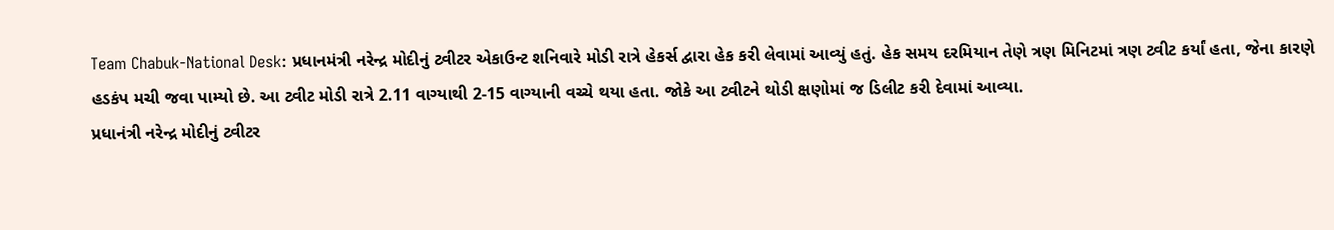Team Chabuk-National Desk: પ્રધાનમંત્રી નરેન્દ્ર મોદીનું ટ્વીટર એકાઉન્ટ શનિવારે મોડી રાત્રે હેકર્સ દ્વારા હેક કરી લેવામાં આવ્યું હતું. હેક સમય દરમિયાન તેણે ત્રણ મિનિટમાં ત્રણ ટ્વીટ કર્યાં હતા, જેના કારણે હડકંપ મચી જવા પામ્યો છે. આ ટ્વીટ મોડી રાત્રે 2.11 વાગ્યાથી 2-15 વાગ્યાની વચ્ચે થયા હતા. જોકે આ ટ્વીટને થોડી ક્ષણોમાં જ ડિલીટ કરી દેવામાં આવ્યા.
પ્રધાનંત્રી નરેન્દ્ર મોદીનું ટ્વીટર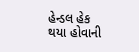હેન્ડલ હેક થયા હોવાની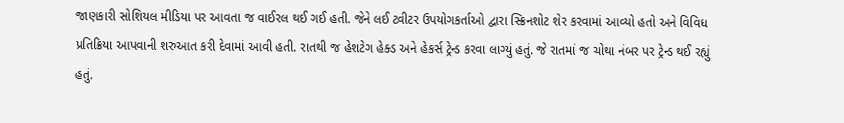જાણકારી સોશિયલ મીડિયા પર આવતા જ વાઈરલ થઈ ગઈ હતી. જેને લઈ ટ્વીટર ઉપયોગકર્તાઓ દ્વારા સ્ક્રિનશોટ શેર કરવામાં આવ્યો હતો અને વિવિધ પ્રતિક્રિયા આપવાની શરુઆત કરી દેવામાં આવી હતી. રાતથી જ હેશટેગ હેક્ડ અને હેકર્સ ટ્રેન્ડ કરવા લાગ્યું હતું. જે રાતમાં જ ચોથા નંબર પર ટ્રેન્ડ થઈ રહ્યું હતું.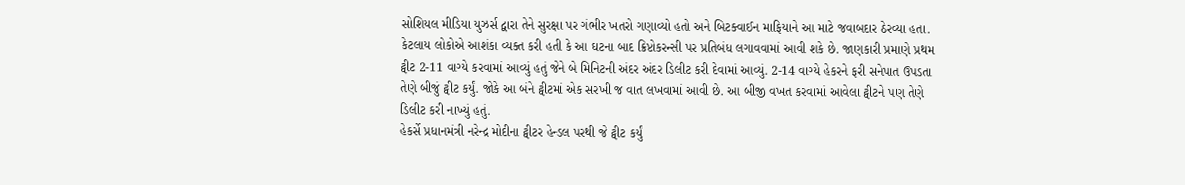સોશિયલ મીડિયા યુઝર્સ દ્વારા તેને સુરક્ષા પર ગંભીર ખતરો ગણાવ્યો હતો અને બિટક્વાઈન માફિયાને આ માટે જવાબદાર ઠેરવ્યા હતા. કેટલાય લોકોએ આશંકા વ્યક્ત કરી હતી કે આ ઘટના બાદ ક્રિપ્ટોકરન્સી પર પ્રતિબંધ લગાવવામાં આવી શકે છે. જાણકારી પ્રમાણે પ્રથમ ટ્વીટ 2-11 વાગ્યે કરવામાં આવ્યું હતું જેને બે મિનિટની અંદર અંદર ડિલીટ કરી દેવામાં આવ્યું. 2-14 વાગ્યે હેકરને ફરી સનેપાત ઉપડતા તેણે બીજું ટ્વીટ કર્યું. જોકે આ બંને ટ્વીટમાં એક સરખી જ વાત લખવામાં આવી છે. આ બીજી વખત કરવામાં આવેલા ટ્વીટને પણ તેણે ડિલીટ કરી નાખ્યું હતું.
હેકર્સે પ્રધાનમંત્રી નરેન્દ્ર મોદીના ટ્વીટર હેન્ડલ પરથી જે ટ્વીટ કર્યું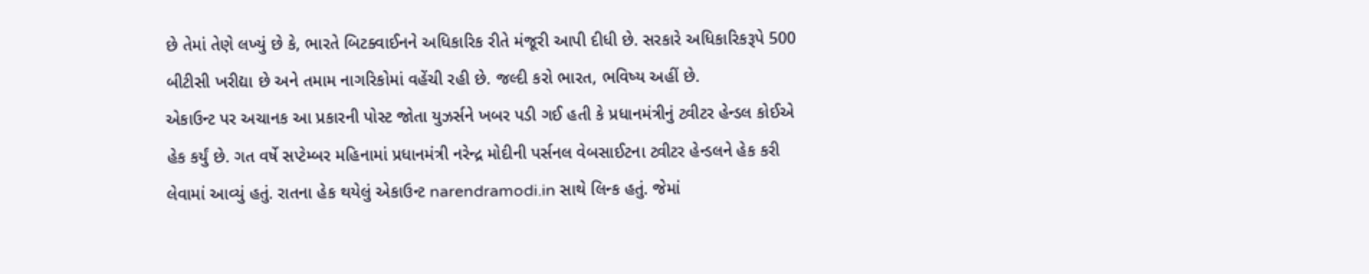છે તેમાં તેણે લખ્યું છે કે, ભારતે બિટક્વાઈનને અધિકારિક રીતે મંજૂરી આપી દીધી છે. સરકારે અધિકારિકરૂપે 500 બીટીસી ખરીદ્યા છે અને તમામ નાગરિકોમાં વહેંચી રહી છે. જલ્દી કરો ભારત, ભવિષ્ય અહીં છે.
એકાઉન્ટ પર અચાનક આ પ્રકારની પોસ્ટ જોતા યુઝર્સને ખબર પડી ગઈ હતી કે પ્રધાનમંત્રીનું ટ્વીટર હેન્ડલ કોઈએ હેક કર્યું છે. ગત વર્ષે સપ્ટેમ્બર મહિનામાં પ્રધાનમંત્રી નરેન્દ્ર મોદીની પર્સનલ વેબસાઈટના ટ્વીટર હેન્ડલને હેક કરી લેવામાં આવ્યું હતું. રાતના હેક થયેલું એકાઉન્ટ narendramodi.in સાથે લિન્ક હતું. જેમાં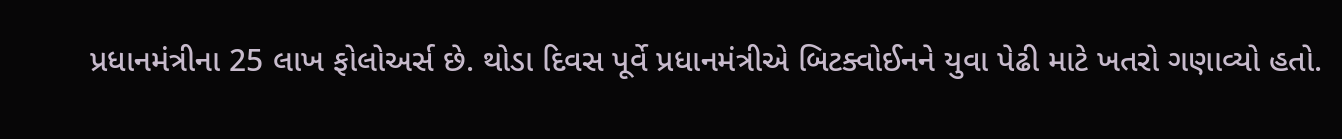પ્રધાનમંત્રીના 25 લાખ ફોલોઅર્સ છે. થોડા દિવસ પૂર્વે પ્રધાનમંત્રીએ બિટક્વોઈનને યુવા પેઢી માટે ખતરો ગણાવ્યો હતો.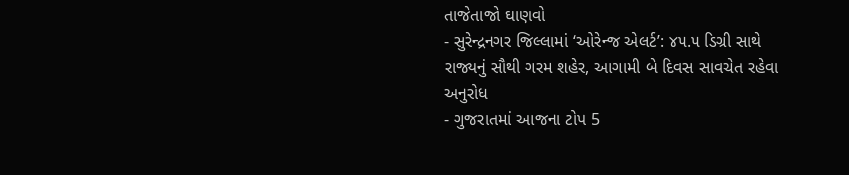તાજેતાજો ઘાણવો
- સુરેન્દ્રનગર જિલ્લામાં ‘ઓરેન્જ એલર્ટ’: ૪૫.૫ ડિગ્રી સાથે રાજ્યનું સૌથી ગરમ શહેર, આગામી બે દિવસ સાવચેત રહેવા અનુરોધ
- ગુજરાતમાં આજના ટોપ 5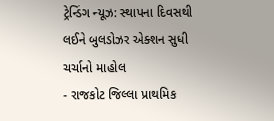ટ્રેન્ડિંગ ન્યૂઝ: સ્થાપના દિવસથી લઈને બુલડોઝર એક્શન સુધી ચર્ચાનો માહોલ
- રાજકોટ જિલ્લા પ્રાથમિક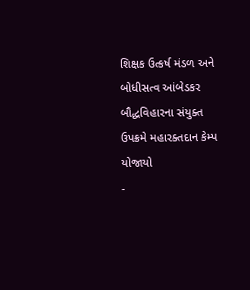શિક્ષક ઉત્કર્ષ મંડળ અને બોધીસત્વ આંબેડકર બૌદ્ધવિહારના સંયુક્ત ઉપક્રમે મહારક્તદાન કેમ્પ યોજાયો
-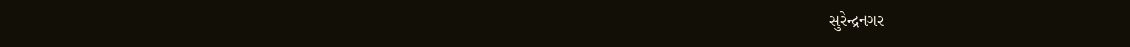સુરેન્દ્રનગર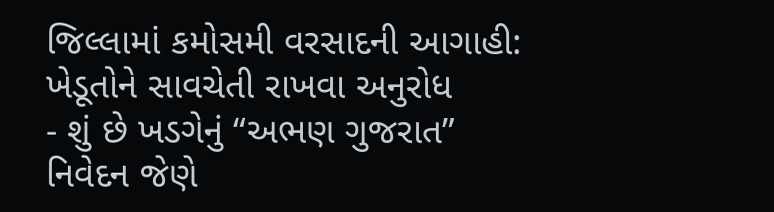જિલ્લામાં કમોસમી વરસાદની આગાહી: ખેડૂતોને સાવચેતી રાખવા અનુરોધ
- શું છે ખડગેનું “અભણ ગુજરાત” નિવેદન જેણે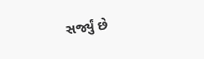સર્જ્યું છે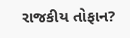રાજકીય તોફાન?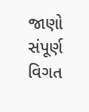જાણો સંપૂર્ણ વિગત